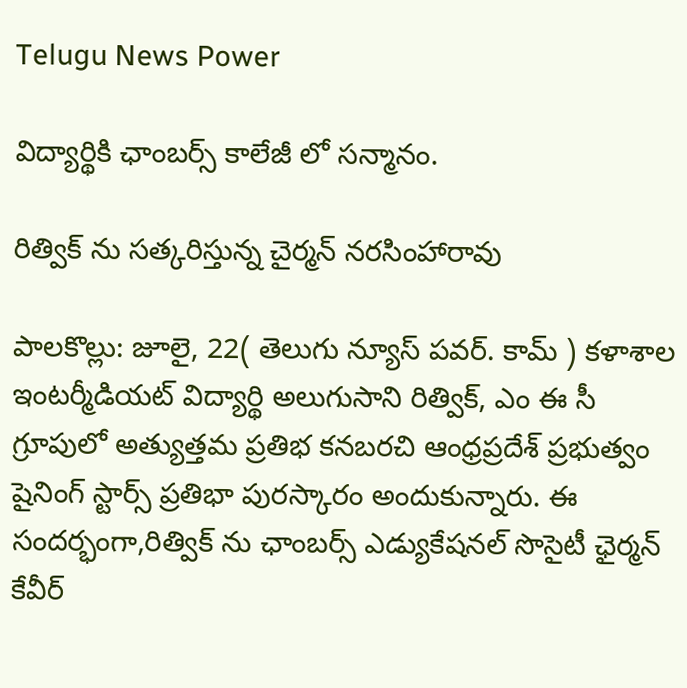Telugu News Power

విద్యార్థికి ఛాంబర్స్ కాలేజీ లో సన్మానం.

రిత్విక్ ను సత్కరిస్తున్న చైర్మన్ నరసింహారావు

పాలకొల్లు: జూలై, 22( తెలుగు న్యూస్ పవర్. కామ్ ) కళాశాల ఇంటర్మీడియట్ విద్యార్థి అలుగుసాని రిత్విక్, ఎం ఈ సీ గ్రూపులో అత్యుత్తమ ప్రతిభ కనబరచి ఆంధ్రప్రదేశ్ ప్రభుత్వం షైనింగ్ స్టార్స్ ప్రతిభా పురస్కారం అందుకున్నారు. ఈ సందర్భంగా,రిత్విక్ ను ఛాంబర్స్ ఎడ్యుకేషనల్ సొసైటీ ఛైర్మన్ కేవీర్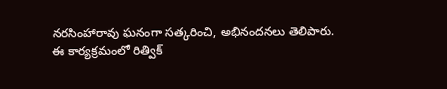నరసింహారావు ఘనంగా సత్కరించి, అభినందనలు తెలిపారు.
ఈ కార్యక్రమంలో రిత్విక్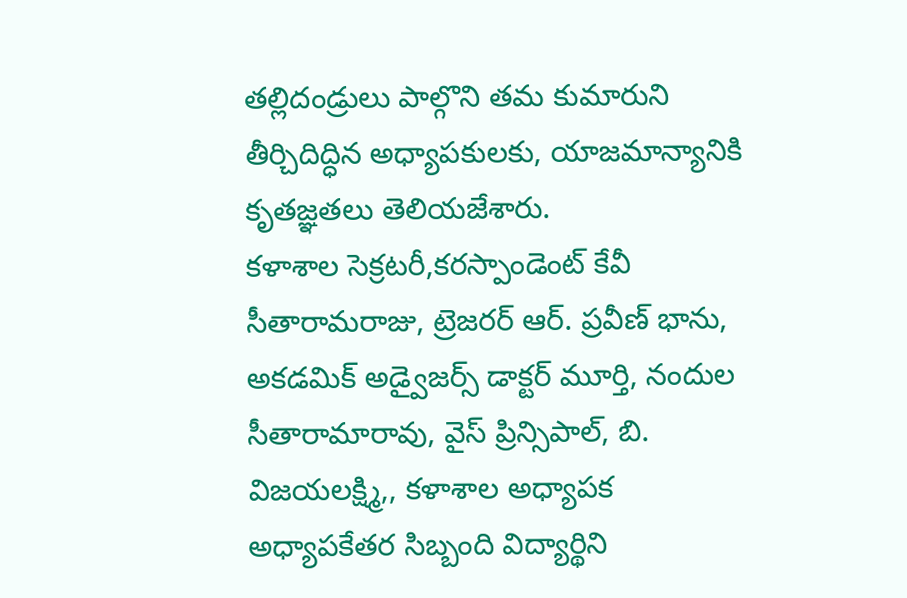తల్లిదండ్రులు పాల్గొని తమ కుమారుని తీర్చిదిద్ధిన అధ్యాపకులకు, యాజమాన్యానికి కృతజ్ఞతలు తెలియజేశారు.
కళాశాల సెక్రటరీ,కరస్పాండెంట్ కేవీ సీతారామరాజు, ట్రెజరర్ ఆర్. ప్రవీణ్ భాను, అకడమిక్ అడ్వైజర్స్ డాక్టర్ మూర్తి, నందుల సీతారామారావు, వైస్ ప్రిన్సిపాల్, బి. విజయలక్ష్మి,, కళాశాల అధ్యాపక అధ్యాపకేతర సిబ్బంది విద్యార్థిని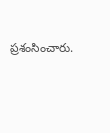ప్రశంసించారు.